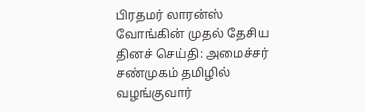பிரதமர் லாரன்ஸ் வோங்கின் முதல் தேசிய தினச் செய்தி: அமைச்சர் சண்முகம் தமிழில் வழங்குவார்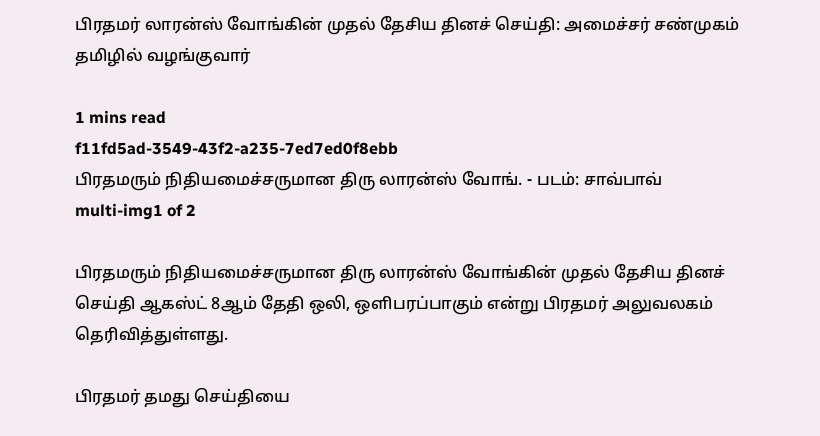பிரதமர் லாரன்ஸ் வோங்கின் முதல் தேசிய தினச் செய்தி: அமைச்சர் சண்முகம் தமிழில் வழங்குவார்

1 mins read
f11fd5ad-3549-43f2-a235-7ed7ed0f8ebb
பிரதமரும் நிதியமைச்சருமான திரு லாரன்ஸ் வோங். - படம்: சாவ்பாவ்
multi-img1 of 2

பிரதமரும் நிதியமைச்சருமான திரு லாரன்ஸ் வோங்கின் முதல் தேசிய தினச் செய்தி ஆகஸ்ட் 8ஆம் தேதி ஒலி, ஒளிபரப்பாகும் என்று பிரதமர் அலுவலகம் தெரிவித்துள்ளது.

பிரதமர் தமது செய்தியை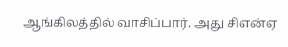ஆங்கிலத்தில் வாசிப்பார். அது சிஎன்ஏ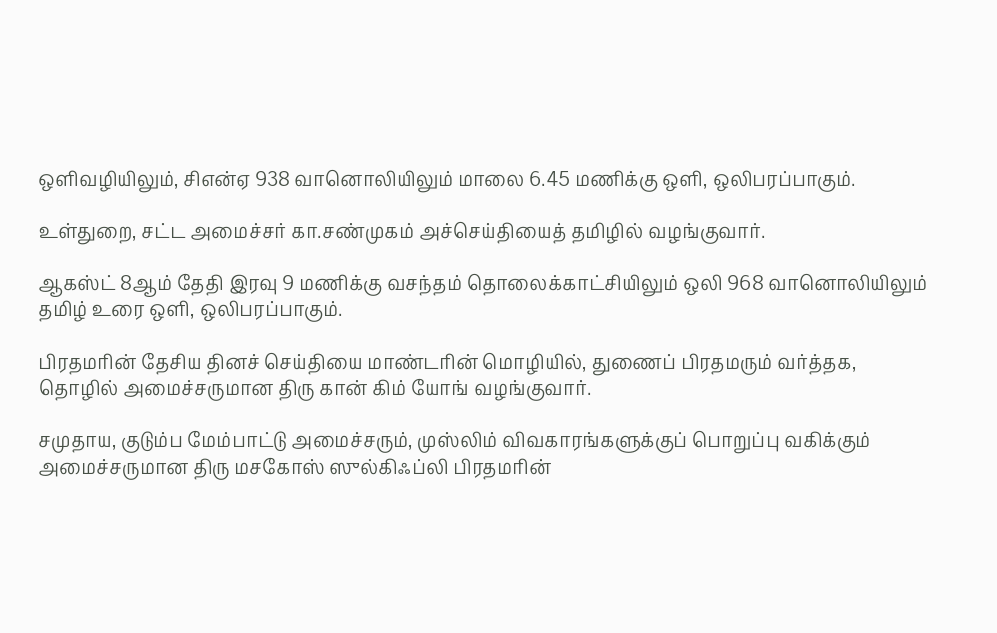ஒளிவழியிலும், சிஎன்ஏ 938 வானொலியிலும் மாலை 6.45 மணிக்கு ஒளி, ஒலிபரப்பாகும்.

உள்துறை, சட்ட அமைச்சர் கா.சண்முகம் அச்செய்தியைத் தமிழில் வழங்குவார்.

ஆகஸ்ட் 8ஆம் தேதி இரவு 9 மணிக்கு வசந்தம் தொலைக்காட்சியிலும் ஒலி 968 வானொலியிலும் தமிழ் உரை ஒளி, ஒலிபரப்பாகும்.

பிரதமரின் தேசிய தினச் செய்தியை மாண்டரின் மொழியில், துணைப் பிரதமரும் வர்த்தக, தொழில் அமைச்சருமான திரு கான் கிம் யோங் வழங்குவார்.

சமுதாய, குடும்ப மேம்பாட்டு அமைச்சரும், முஸ்லிம் விவகாரங்களுக்குப் பொறுப்பு வகிக்கும் அமைச்சருமான திரு மசகோஸ் ஸுல்கிஃப்லி பிரதமரின்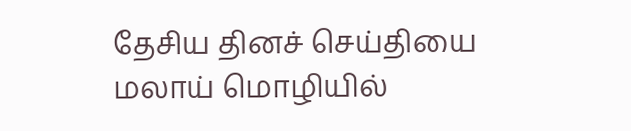தேசிய தினச் செய்தியை மலாய் மொழியில்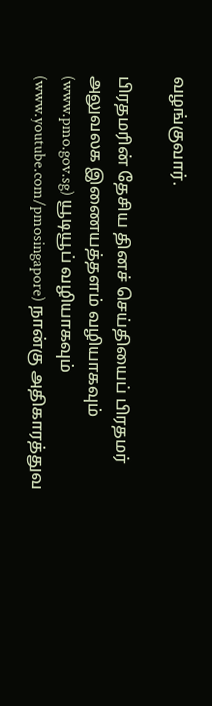வழங்குவார்.

பிரதமரின் தேசிய தினச் செய்தியைப் பிரதமர் அலுவலக இணையத்தளம் வழியாகவும் (www.pmo.gov.sg) யூடியூப் வழியாகவும் (www.youtube.com/pmosingapore) நான்கு அதிகாரத்துவ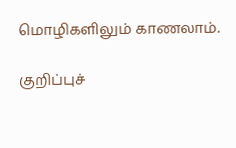மொழிகளிலும் காணலாம்.

குறிப்புச்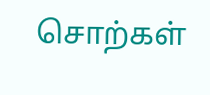சொற்கள்